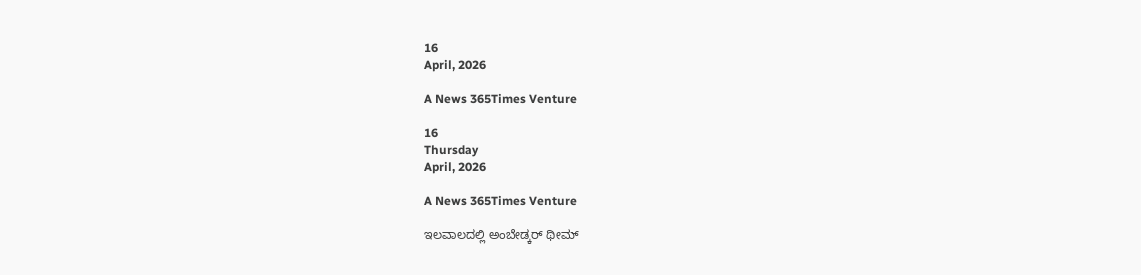16
April, 2026

A News 365Times Venture

16
Thursday
April, 2026

A News 365Times Venture

ಇಲವಾಲದಲ್ಲಿ ಅಂಬೇಡ್ಕರ್ ಥೀಮ್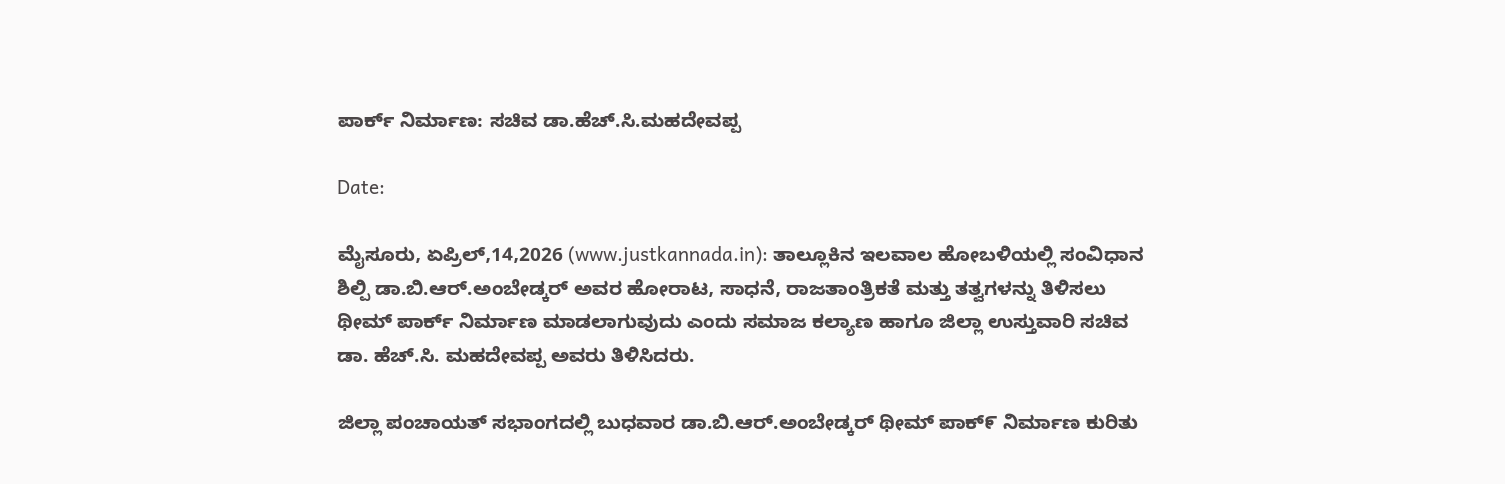ಪಾರ್ಕ್ ನಿರ್ಮಾಣ: ಸಚಿವ ಡಾ.ಹೆಚ್.ಸಿ.ಮಹದೇವಪ್ಪ

Date:

ಮೈಸೂರು, ಏಪ್ರಿಲ್,14,2026 (www.justkannada.in): ತಾಲ್ಲೂಕಿನ ಇಲವಾಲ ಹೋಬಳಿಯಲ್ಲಿ ಸಂವಿಧಾನ ಶಿಲ್ಪಿ ಡಾ.ಬಿ.ಆರ್.ಅಂಬೇಡ್ಕರ್ ಅವರ ಹೋರಾಟ, ಸಾಧನೆ, ರಾಜತಾಂತ್ರಿಕತೆ‌ ಮತ್ತು ತತ್ವಗಳನ್ನು ತಿಳಿಸಲು ಥೀಮ್ ಪಾರ್ಕ್ ನಿರ್ಮಾಣ ಮಾಡಲಾಗುವುದು ಎಂದು ಸಮಾಜ ಕಲ್ಯಾಣ ಹಾಗೂ ಜಿಲ್ಲಾ ಉಸ್ತುವಾರಿ ಸಚಿವ ಡಾ. ಹೆಚ್.ಸಿ. ಮಹದೇವಪ್ಪ ಅವರು ತಿಳಿಸಿದರು.

ಜಿಲ್ಲಾ ಪಂಚಾಯತ್ ಸಭಾಂಗದಲ್ಲಿ ಬುಧವಾರ ಡಾ.ಬಿ.ಆರ್.ಅಂಬೇಡ್ಕರ್ ಥೀಮ್ ಪಾಕ್೯ ನಿರ್ಮಾಣ ಕುರಿತು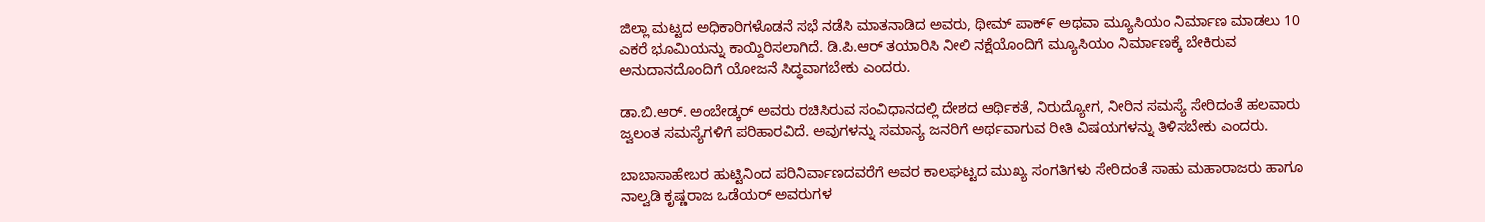ಜಿಲ್ಲಾ ಮಟ್ಟದ ಅಧಿಕಾರಿಗಳೊಡನೆ ಸಭೆ ನಡೆಸಿ ಮಾತನಾಡಿದ ಅವರು, ಥೀಮ್ ಪಾಕ್೯ ಅಥವಾ ಮ್ಯೂಸಿಯಂ ನಿರ್ಮಾಣ ಮಾಡಲು 10 ಎಕರೆ ಭೂಮಿಯನ್ನು ಕಾಯ್ದಿರಿಸಲಾಗಿದೆ. ಡಿ.ಪಿ.ಆರ್ ತಯಾರಿಸಿ ನೀಲಿ‌ ನಕ್ಷೆಯೊಂದಿಗೆ ಮ್ಯೂಸಿಯಂ ನಿರ್ಮಾಣಕ್ಕೆ ಬೇಕಿರುವ ಅನುದಾನದೊಂದಿಗೆ ಯೋಜನೆ ಸಿದ್ಧವಾಗಬೇಕು ಎಂದರು.

ಡಾ.ಬಿ.ಆರ್. ಅಂಬೇಡ್ಕರ್ ಅವರು ರಚಿಸಿರುವ ಸಂವಿಧಾನದಲ್ಲಿ ದೇಶದ ಆರ್ಥಿಕತೆ, ನಿರುದ್ಯೋಗ, ನೀರಿನ ಸಮಸ್ಯೆ ಸೇರಿದಂತೆ ಹಲವಾರು ಜ್ವಲಂತ ಸಮಸ್ಯೆಗಳಿಗೆ ಪರಿಹಾರವಿದೆ. ಅವುಗಳನ್ನು ಸಮಾನ್ಯ ಜನರಿಗೆ ಅರ್ಥವಾಗುವ ರೀತಿ ವಿಷಯಗಳನ್ನು ‌ತಿಳಿಸಬೇಕು ಎಂದರು.

ಬಾಬಾಸಾಹೇಬರ ಹುಟ್ಟಿನಿಂದ ಪರಿನಿರ್ವಾಣದವರೆಗೆ ಅವರ ಕಾಲಘಟ್ಟದ ಮುಖ್ಯ ಸಂಗತಿಗಳು ಸೇರಿದಂತೆ ಸಾಹು ಮಹಾರಾಜರು ಹಾಗೂ ನಾಲ್ವಡಿ ಕೃಷ್ಣರಾಜ ಒಡೆಯರ್ ಅವರುಗಳ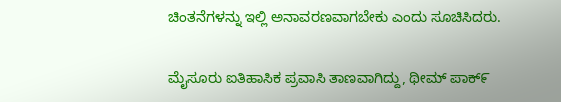ಚಿಂತನೆಗಳನ್ನು‌ ಇಲ್ಲಿ ಅನಾವರಣವಾಗಬೇಕು ಎಂದು ಸೂಚಿಸಿದರು.

ಮೈಸೂರು ಐತಿಹಾಸಿಕ ಪ್ರವಾಸಿ ತಾಣವಾಗಿದ್ದು, ಥೀಮ್ ಪಾಕ್೯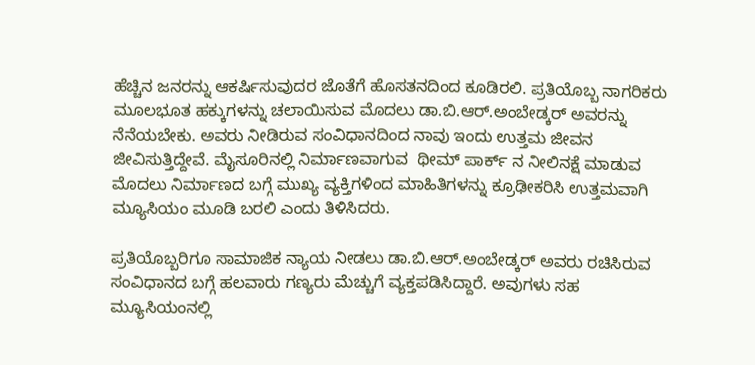ಹೆಚ್ಚಿನ‌ ಜನರನ್ನು ಆಕರ್ಷಿಸುವುದರ ಜೊತೆಗೆ ಹೊಸತನದಿಂದ ಕೂಡಿರಲಿ. ಪ್ರತಿಯೊಬ್ಬ ನಾಗರಿಕರು ಮೂಲಭೂತ ಹಕ್ಕುಗಳನ್ನು ಚಲಾಯಿಸುವ ಮೊದಲು ಡಾ.ಬಿ.ಆರ್.ಅಂಬೇಡ್ಕರ್ ಅವರನ್ನು ನೆನೆಯಬೇಕು. ಅವರು ನೀಡಿರುವ ಸಂವಿಧಾನದಿಂದ ನಾವು ಇಂದು ಉತ್ತಮ ಜೀವನ‌ ಜೀವಿಸುತ್ತಿದ್ದೇವೆ. ಮೈಸೂರಿನಲ್ಲಿ ನಿರ್ಮಾಣವಾಗುವ  ಥೀಮ್ ಪಾರ್ಕ್ ನ ನೀಲಿ‌ನಕ್ಷೆ ಮಾಡುವ ಮೊದಲು ನಿರ್ಮಾಣದ ಬಗ್ಗೆ ಮುಖ್ಯ ವ್ಯಕ್ತಿಗಳಿಂದ ಮಾಹಿತಿಗಳನ್ನು ಕ್ರೂಢೀಕರಿಸಿ ಉತ್ತಮವಾಗಿ ಮ್ಯೂಸಿಯಂ ಮೂಡಿ ಬರಲಿ ಎಂದು ತಿಳಿಸಿದರು.

ಪ್ರತಿಯೊಬ್ಬರಿಗೂ ಸಾಮಾಜಿಕ ನ್ಯಾಯ ನೀಡಲು ಡಾ.ಬಿ.ಆರ್.ಅಂಬೇಡ್ಕರ್ ಅವರು ರಚಿಸಿರುವ ಸಂವಿಧಾನದ ಬಗ್ಗೆ ಹಲವಾರು ಗಣ್ಯರು ಮೆಚ್ಚುಗೆ ವ್ಯಕ್ತಪಡಿಸಿದ್ದಾರೆ. ಅವುಗಳು ಸಹ ಮ್ಯೂಸಿಯಂನಲ್ಲಿ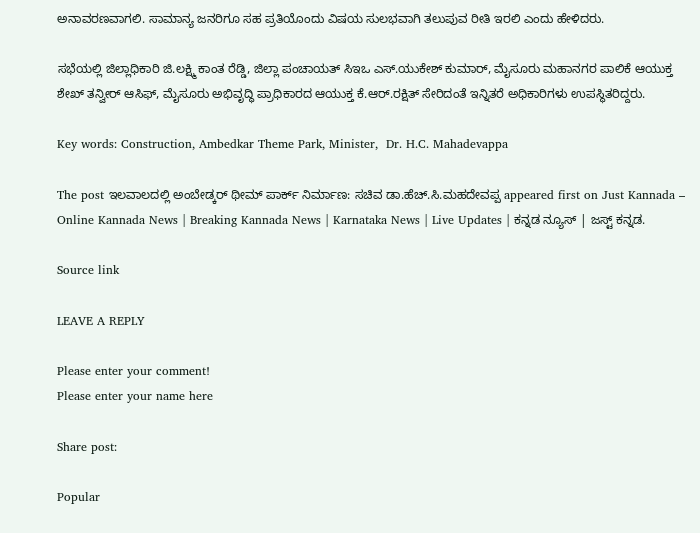ಅನಾವರಣವಾಗಲಿ. ಸಾಮಾನ್ಯ ಜನರಿಗೂ ಸಹ ಪ್ರತಿಯೊಂದು ವಿಷಯ ಸುಲಭವಾಗಿ ತಲುಪುವ ರೀತಿ ಇರಲಿ ಎಂದು ಹೇಳಿದರು.

ಸಭೆಯಲ್ಲಿ ಜಿಲ್ಲಾಧಿಕಾರಿ ಜಿ.ಲಕ್ಷ್ಮಿ ಕಾಂತ ರೆಡ್ಡಿ, ಜಿಲ್ಲಾ ಪಂಚಾಯತ್ ಸಿಇಒ ಎಸ್.ಯುಕೇಶ್ ಕುಮಾರ್, ಮೈಸೂರು ಮಹಾನಗರ ಪಾಲಿಕೆ ಆಯುಕ್ತ ಶೇಖ್ ತನ್ವೀರ್ ಆಸಿಫ್, ಮೈಸೂರು ಅಭಿವೃದ್ಧಿ ಪ್ರಾಧಿಕಾರದ ಆಯುಕ್ತ ಕೆ.ಆರ್.ರಕ್ಷಿತ್ ಸೇರಿದಂತೆ ಇನ್ನಿತರೆ ಅಧಿಕಾರಿಗಳು ಉಪಸ್ಥಿತರಿದ್ದರು.

Key words: Construction, Ambedkar Theme Park, Minister,  Dr. H.C. Mahadevappa

The post ಇಲವಾಲದಲ್ಲಿ ಅಂಬೇಡ್ಕರ್ ಥೀಮ್ ಪಾರ್ಕ್ ನಿರ್ಮಾಣ: ಸಚಿವ ಡಾ.ಹೆಚ್.ಸಿ.ಮಹದೇವಪ್ಪ appeared first on Just Kannada – Online Kannada News | Breaking Kannada News | Karnataka News | Live Updates | ಕನ್ನಡ ನ್ಯೂಸ್ | ಜಸ್ಟ್ ಕನ್ನಡ.

Source link

LEAVE A REPLY

Please enter your comment!
Please enter your name here

Share post:

Popular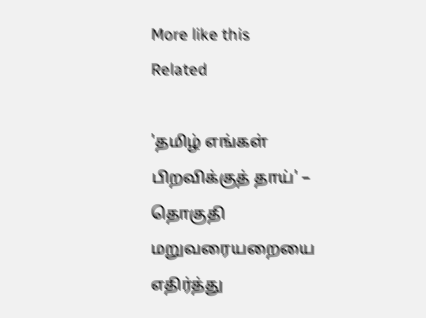More like this
Related

'தமிழ் எங்கள் பிறவிக்குத் தாய்' – தொகுதி மறுவரையறையை எதிர்த்து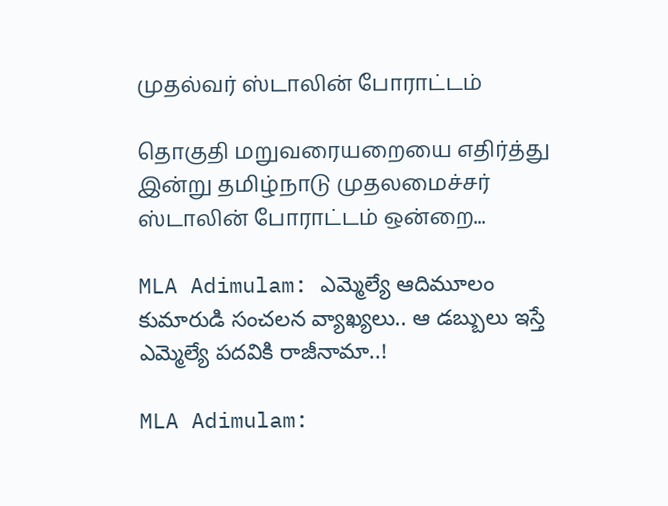முதல்வர் ஸ்டாலின் போராட்டம்

தொகுதி மறுவரையறையை எதிர்த்து இன்று தமிழ்நாடு முதலமைச்சர் ஸ்டாலின் போராட்டம் ஒன்றை...

MLA Adimulam: ఎమ్మెల్యే ఆదిమూలం కుమారుడి సంచలన వ్యాఖ్యలు.. ఆ డబ్బులు ఇస్తే ఎమ్మెల్యే పదవికి రాజీనామా..!

MLA Adimulam: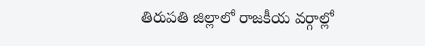తిరుపతి జిల్లాలో రాజకీయ వర్గాల్లో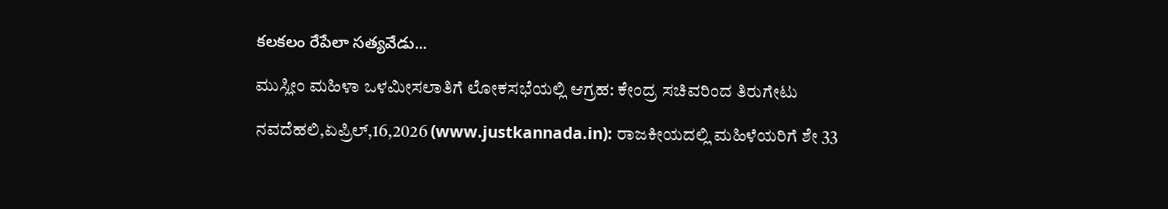కలకలం రేపేలా సత్యవేడు...

ಮುಸ್ಲೀಂ ಮಹಿಳಾ ಒಳಮೀಸಲಾತಿಗೆ ಲೋಕಸಭೆಯಲ್ಲಿ ಆಗ್ರಹ: ಕೇಂದ್ರ ಸಚಿವರಿಂದ ತಿರುಗೇಟು

ನವದೆಹಲಿ,ಏಪ್ರಿಲ್,16,2026 (www.justkannada.in): ರಾಜಕೀಯದಲ್ಲಿ ಮಹಿಳೆಯರಿಗೆ ಶೇ 33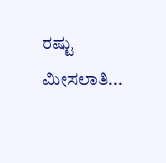ರಷ್ಟು ಮೀಸಲಾತಿ...